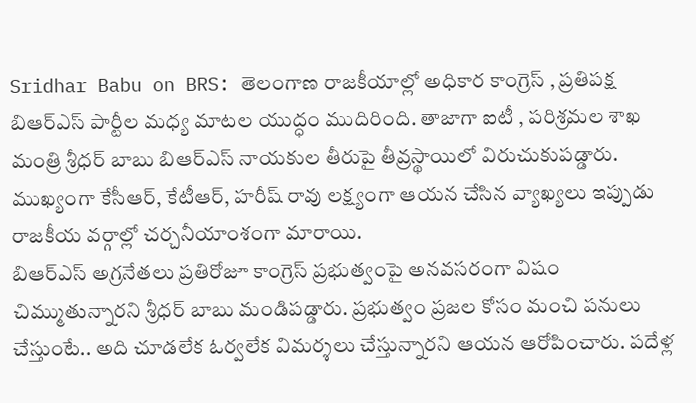Sridhar Babu on BRS: తెలంగాణ రాజకీయాల్లో అధికార కాంగ్రెస్ , ప్రతిపక్ష బిఆర్ఎస్ పార్టీల మధ్య మాటల యుద్ధం ముదిరింది. తాజాగా ఐటీ , పరిశ్రమల శాఖ మంత్రి శ్రీధర్ బాబు బిఆర్ఎస్ నాయకుల తీరుపై తీవ్రస్థాయిలో విరుచుకుపడ్డారు. ముఖ్యంగా కేసీఆర్, కేటీఆర్, హరీష్ రావు లక్ష్యంగా ఆయన చేసిన వ్యాఖ్యలు ఇప్పుడు రాజకీయ వర్గాల్లో చర్చనీయాంశంగా మారాయి.
బిఆర్ఎస్ అగ్రనేతలు ప్రతిరోజూ కాంగ్రెస్ ప్రభుత్వంపై అనవసరంగా విషం చిమ్ముతున్నారని శ్రీధర్ బాబు మండిపడ్డారు. ప్రభుత్వం ప్రజల కోసం మంచి పనులు చేస్తుంటే.. అది చూడలేక ఓర్వలేక విమర్శలు చేస్తున్నారని ఆయన ఆరోపించారు. పదేళ్ల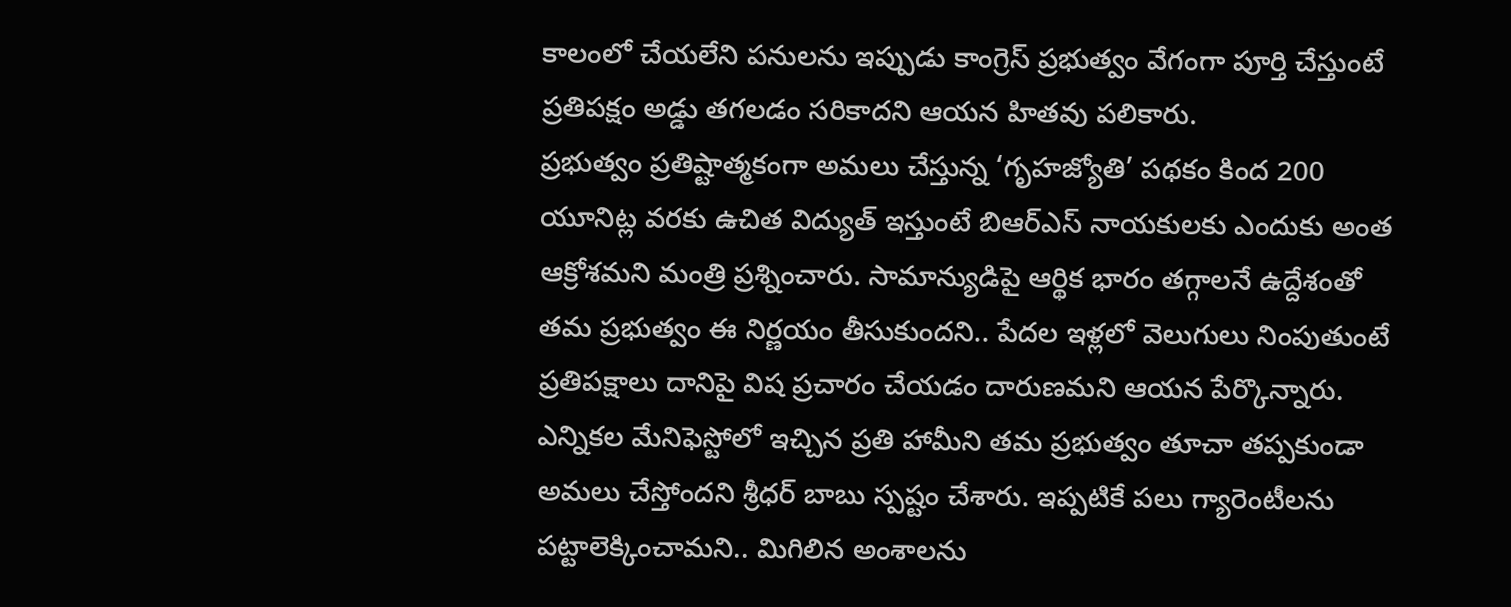కాలంలో చేయలేని పనులను ఇప్పుడు కాంగ్రెస్ ప్రభుత్వం వేగంగా పూర్తి చేస్తుంటే ప్రతిపక్షం అడ్డు తగలడం సరికాదని ఆయన హితవు పలికారు.
ప్రభుత్వం ప్రతిష్టాత్మకంగా అమలు చేస్తున్న ‘గృహజ్యోతి’ పథకం కింద 200 యూనిట్ల వరకు ఉచిత విద్యుత్ ఇస్తుంటే బిఆర్ఎస్ నాయకులకు ఎందుకు అంత ఆక్రోశమని మంత్రి ప్రశ్నించారు. సామాన్యుడిపై ఆర్థిక భారం తగ్గాలనే ఉద్దేశంతో తమ ప్రభుత్వం ఈ నిర్ణయం తీసుకుందని.. పేదల ఇళ్లలో వెలుగులు నింపుతుంటే ప్రతిపక్షాలు దానిపై విష ప్రచారం చేయడం దారుణమని ఆయన పేర్కొన్నారు.
ఎన్నికల మేనిఫెస్టోలో ఇచ్చిన ప్రతి హామీని తమ ప్రభుత్వం తూచా తప్పకుండా అమలు చేస్తోందని శ్రీధర్ బాబు స్పష్టం చేశారు. ఇప్పటికే పలు గ్యారెంటీలను పట్టాలెక్కించామని.. మిగిలిన అంశాలను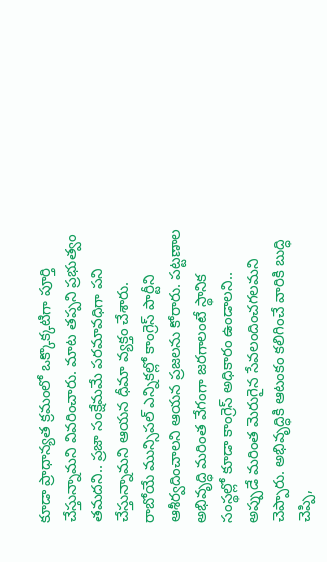కూడా ప్రాధాన్యత క్రమంలో ఒక్కొక్కటిగా పూర్తి చేస్తున్నామని వివరించారు. మాట తప్పని ప్రభుత్వం తమదని.. ప్రజా సంక్షేమమే పరమావధిగా పని చేస్తున్నామని ఆయన ధీమా వ్యక్తం చేశారు.
రాబోయే మున్సిపల్ ఎన్నికల్లో కాంగ్రెస్ పార్టీని ఆశీర్వదించాలని ఆయన ప్రజలను కోరారు. పట్టణాల అభివృద్ధి మరింత వేగంగా జరగాలంటే స్థానిక సంస్థల్లో కూడా కాంగ్రెస్ అధికారం ఉండాలని.. అప్పుడే మరింత మెరుగైన సేవలందించగలమని చెప్పారు. అభివృద్ధికి ఆటంకం కలిగించే వారికి బుద్ధి చెప్పి,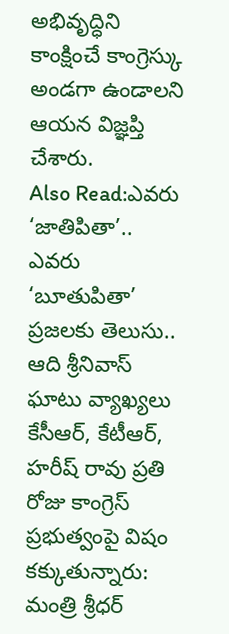అభివృద్ధిని కాంక్షించే కాంగ్రెస్కు అండగా ఉండాలని ఆయన విజ్ఞప్తి చేశారు.
Also Read:ఎవరు ‘జాతిపితా’.. ఎవరు ‘బూతుపితా’ ప్రజలకు తెలుసు.. ఆది శ్రీనివాస్ ఘాటు వ్యాఖ్యలు
కేసీఆర్, కేటీఆర్, హరీష్ రావు ప్రతి రోజు కాంగ్రెస్ ప్రభుత్వంపై విషం కక్కుతున్నారు: మంత్రి శ్రీధర్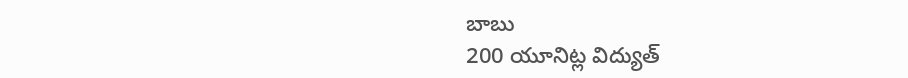బాబు
200 యూనిట్ల విద్యుత్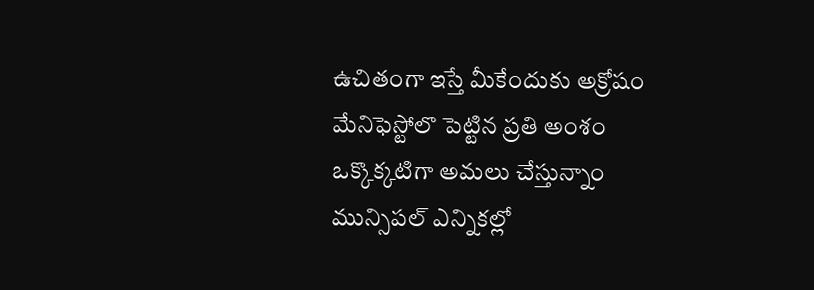ఉచితంగా ఇస్తే మీకేందుకు అక్రోషం
మేనిఫెస్టోలొ పెట్టిన ప్రతి అంశం ఒక్కొక్కటిగా అమలు చేస్తున్నాం
మున్సిపల్ ఎన్నికల్లో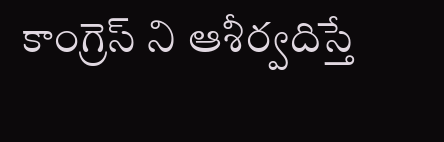కాంగ్రెస్ ని ఆశీర్వదిస్తే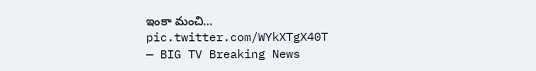ఇంకా మంచి… pic.twitter.com/WYkXTgX40T
— BIG TV Breaking News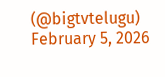(@bigtvtelugu) February 5, 2026